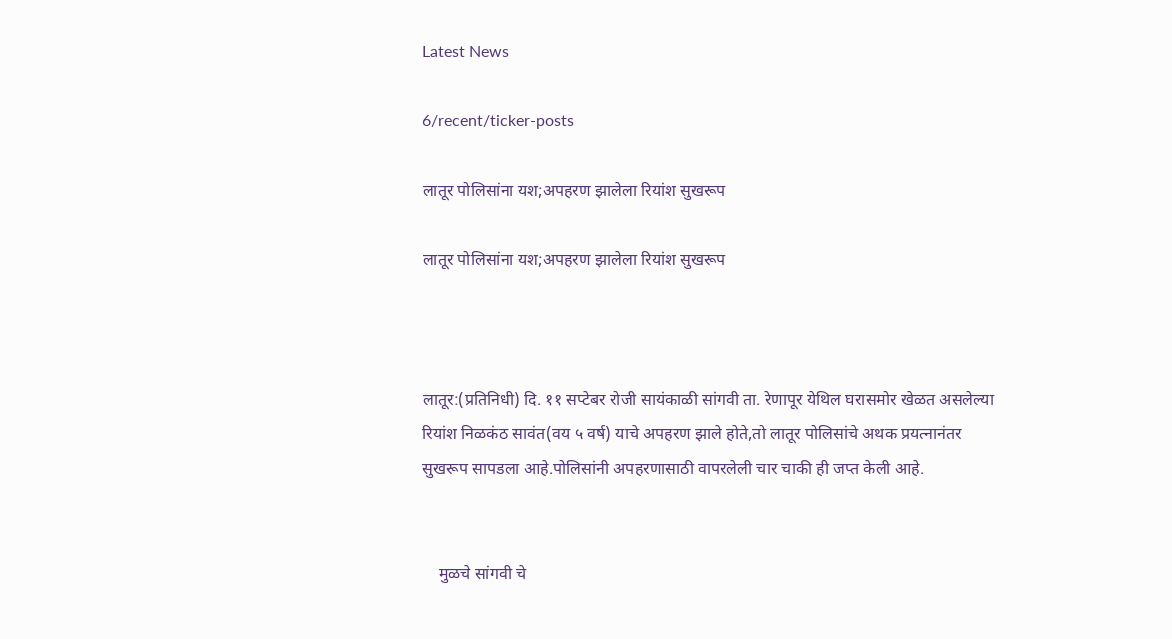Latest News

6/recent/ticker-posts

लातूर पोलिसांना यश;अपहरण झालेला रियांश सुखरूप

लातूर पोलिसांना यश;अपहरण झालेला रियांश सुखरूप



लातूर:(प्रतिनिधी) दि. ११ सप्टेबर रोजी सायंकाळी सांगवी ता. रेणापूर येथिल घरासमोर खेळत असलेल्या रियांश निळकंठ सावंत(वय ५ वर्ष) याचे अपहरण झाले होते,तो लातूर पोलिसांचे अथक प्रयत्नानंतर सुखरूप सापडला आहे.पोलिसांनी अपहरणासाठी वापरलेली चार चाकी ही जप्त केली आहे.


    मुळचे सांगवी चे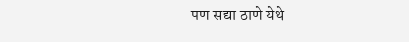पण सद्या ठाणे येथे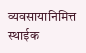व्यवसायानिमित्त स्थाईक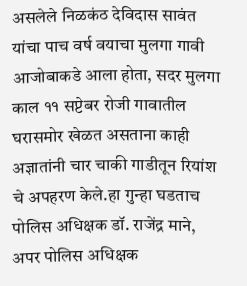असलेले निळकंठ देविदास सावंत यांचा पाच वर्ष वयाचा मुलगा गावी आजोबाकडे आला होता, सदर मुलगा काल ११ सप्टेबर रोजी गावातील घरासमोर खेळत असताना काही अज्ञातांनी चार चाकी गाडीतून रियांश चे अपहरण केले.हा गुन्हा घडताच पोलिस अधिक्षक डॉ. राजेंद्र माने, अपर पोलिस अधिक्षक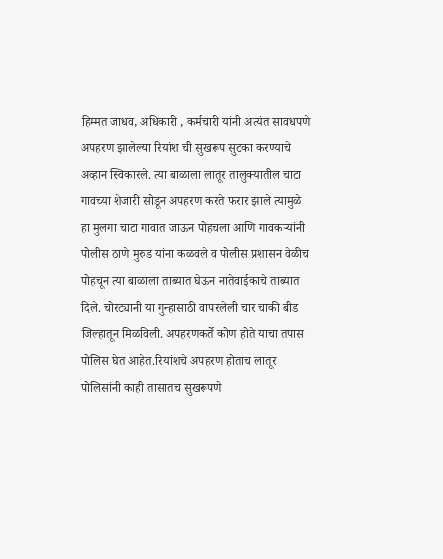हिम्मत जाधव, अधिकारी , कर्मचारी यांनी अत्यंत सावधपणे अपहरण झालेल्या रियांश ची सुखरूप सुटका करण्याचे अव्हान स्विकारले. त्या बाळाला लातूर तालुक्यातील चाटा गावच्या शेजारी सोडून अपहरण करते फरार झाले त्यामुळे हा मुलगा चाटा गावात जाऊन पोहचला आणि गावकऱ्यांनी पोलीस ठाणे मुरुड यांना कळवले व पोलीस प्रशासन वेळीच पोहचून त्या बाळाला ताब्यात घेऊन नातेवाईकाचे ताब्यात दिले. चोरट्यानी या गुन्हासाठी वापरलेली चार चाकी बीड जिल्हातून मिळविली. अपहरणकर्ते कोण होते याचा तपास पोलिस घेत आहेत.रियांशचे अपहरण होताच लातूर पोलिसांनी काही तासातच सुखरूपणे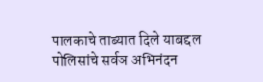पालकाचे ताब्यात दिले याबद्दल पोलिसांचे सर्वञ अभिनंदन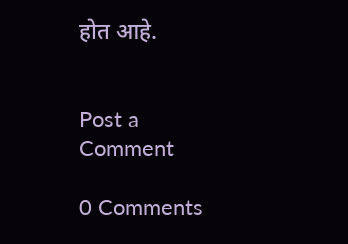होत आहे.


Post a Comment

0 Comments